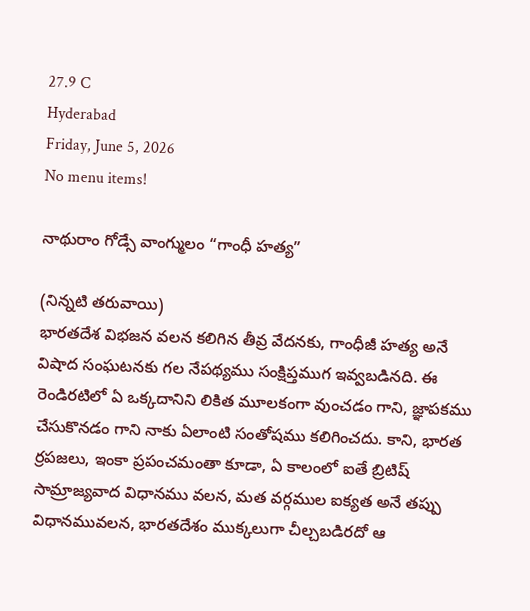27.9 C
Hyderabad
Friday, June 5, 2026
No menu items!

నాథురాం గోడ్సే వాంగ్ములం “గాంధీ హత్య”

(నిన్నటి తరువాయి)
భారతదేశ విభజన వలన కలిగిన తీవ్ర వేదనకు, గాంధీజీ హత్య అనే విషాద సంఘటనకు గల నేపథ్యము సంక్షిప్తముగ ఇవ్వబడినది. ఈ రెండిరటిలో ఏ ఒక్కదానిని లికిత మూలకంగా వుంచడం గాని, జ్ఞాపకము చేసుకొనడం గాని నాకు ఏలాంటి సంతోషము కలిగించదు. కాని, భారత ర్రపజలు, ఇంకా ప్రపంచమంతా కూడా, ఏ కాలంలో ఐతే బ్రిటిష్‌ సామ్రాజ్యవాద విధానము వలన, మత వర్గముల ఐక్యత అనే తప్పు విధానమువలన, భారతదేశం ముక్కలుగా చీల్చబడిరదో ఆ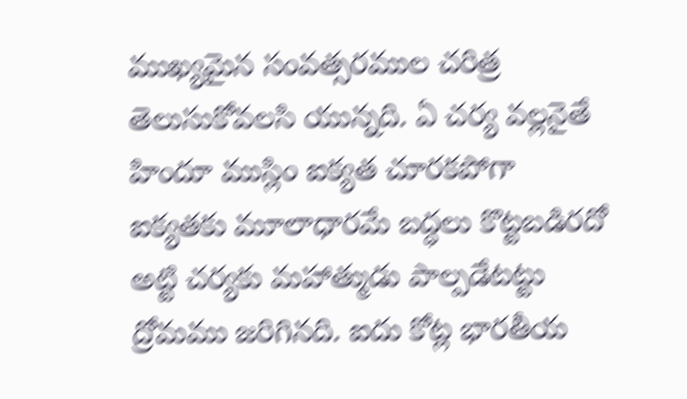ముఖ్యమైన సంవత్సరముల చరిత్ర తెలుసుకోవలసి యున్నది. ఏ చర్య వల్లనైతే హిందూ ముస్లిం ఐక్యత చూరకపోగా ఐక్యతకు మూలాధారమే బద్ధలు కొట్టబడిరదో అట్టి చర్యకు మహాత్ముడు పాల్పడేటట్టు ద్రోమము జరిగినది. ఐదు కోట్ల భారతీయ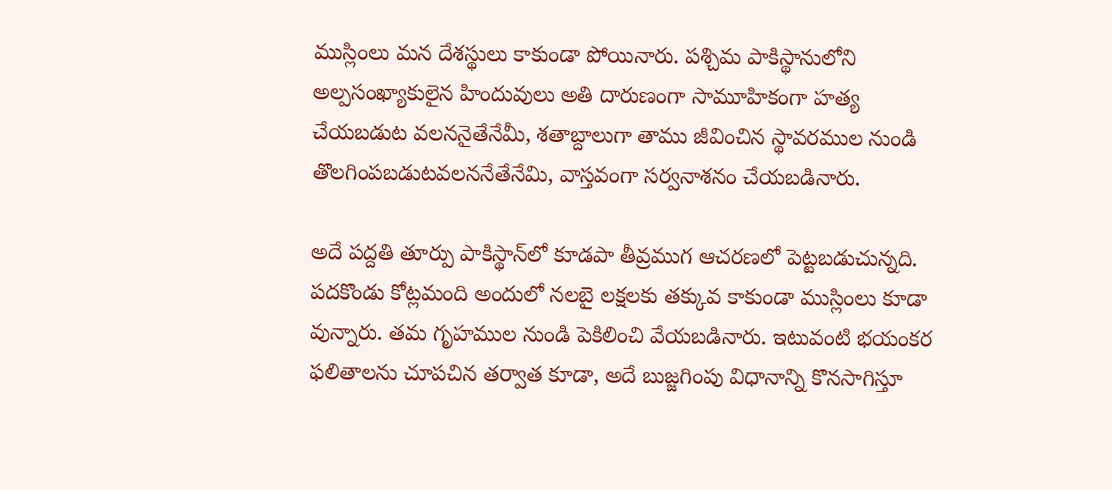ముస్లింలు మన దేశస్థులు కాకుండా పోయినారు. పశ్చిమ పాకిస్థానులోని అల్పసంఖ్యాకులైన హిందువులు అతి దారుణంగా సామూహికంగా హత్య చేయబడుట వలననైతేనేమీ, శతాబ్దాలుగా తాము జీవించిన స్థావరముల నుండి తొలగింపబడుటవలననేతేనేమి, వాస్తవంగా సర్వనాశనం చేయబడినారు.

అదే పద్దతి తూర్పు పాకిస్థాన్‌లో కూడపా తీవ్రముగ ఆచరణలో పెట్టబడుచున్నది. పదకొండు కోట్లమంది అందులో నలబై లక్షలకు తక్కువ కాకుండా ముస్లింలు కూడా వున్నారు. తమ గృహముల నుండి పెకిలించి వేయబడినారు. ఇటువంటి భయంకర ఫలితాలను చూపచిన తర్వాత కూడా, అదే బుజ్జగింపు విధానాన్ని కొనసాగిస్తూ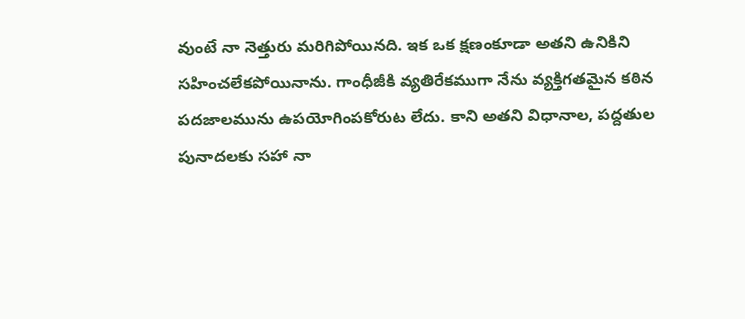వుంటే నా నెత్తురు మరిగిపోయినది. ఇక ఒక క్షణంకూడా అతని ఉనికిని సహించలేకపోయినాను. గాంధీజీకి వ్యతిరేకముగా నేను వ్యక్తిగతమైన కఠిన పదజాలమును ఉపయోగింపకోరుట లేదు. కాని అతని విధానాల, పద్దతుల పునాదలకు సహా నా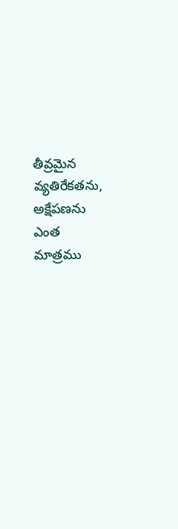తీవ్రమైన వ్యతిరేకతను, అక్షేపణను ఎంత మాత్రము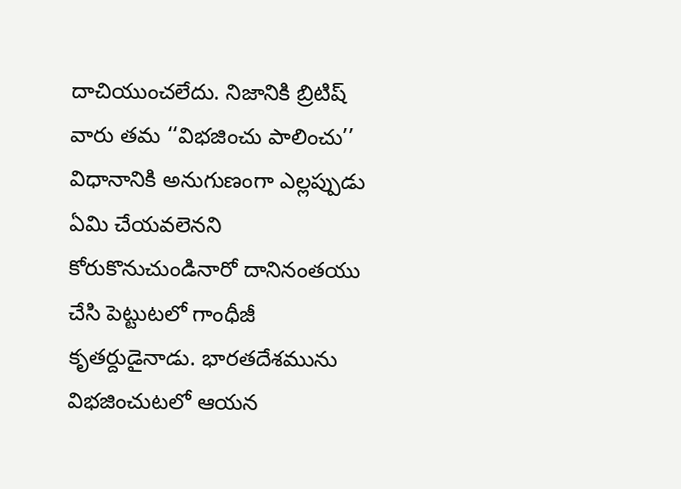దాచియుంచలేదు. నిజానికి బ్రిటిష్‌ వారు తమ ‘‘విభజించు పాలించు’’ విధానానికి అనుగుణంగా ఎల్లప్పుడు ఏమి చేయవలెనని కోరుకొనుచుండినారో దానినంతయు చేసి పెట్టుటలో గాంధీజీ కృతర్దుడైనాడు. భారతదేశమును విభజించుటలో ఆయన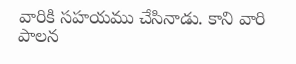వారికి సహయము చేసినాడు. కాని వారి పాలన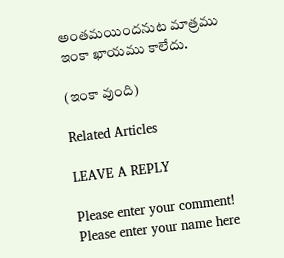అంతమయిందనుట మాత్రము ఇంకా ఖాయము కాలేదు.

(ఇంకా వుంది)

Related Articles

LEAVE A REPLY

Please enter your comment!
Please enter your name here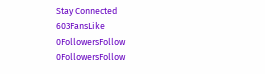Stay Connected
603FansLike
0FollowersFollow
0FollowersFollow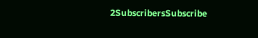2SubscribersSubscribe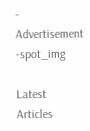- Advertisement -spot_img

Latest Articles